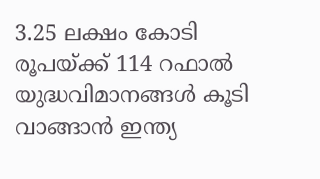3.25 ലക്ഷം കോടി രൂപയ്ക്ക് 114 റഫാല്‍ യുദ്ധവിമാനങ്ങള്‍ കൂടി വാങ്ങാന്‍ ഇന്ത്യ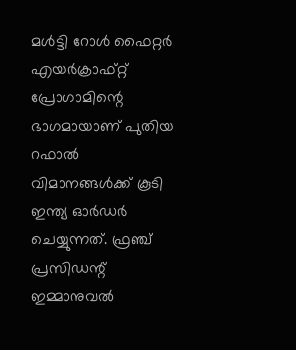മള്‍ട്ടി റോള്‍ ഫൈറ്റര്‍ എയര്‍ക്രാഫ്റ്റ് പ്രോഗാമിന്റെ ഭാഗമായാണ് പുതിയ റഫാല്‍ വിമാനങ്ങള്‍ക്ക് കൂടി ഇന്ത്യ ഓര്‍ഡര്‍ ചെയ്യുന്നത്. ഫ്രഞ്ച് പ്രസിഡന്റ് ഇമ്മാനുവല്‍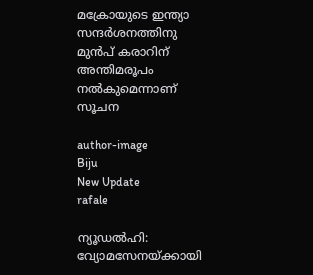മക്രോയുടെ ഇന്ത്യാ സന്ദര്‍ശനത്തിനു മുന്‍പ് കരാറിന് അന്തിമരൂപം നല്‍കുമെന്നാണ് സൂചന

author-image
Biju
New Update
rafale

ന്യൂഡല്‍ഹി: വ്യോമസേനയ്ക്കായി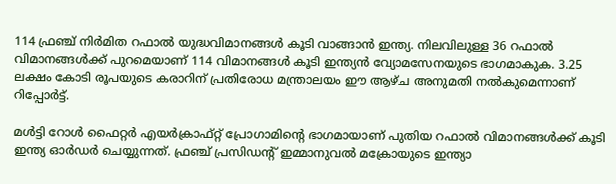114 ഫ്രഞ്ച് നിര്‍മിത റഫാല്‍ യുദ്ധവിമാനങ്ങള്‍ കൂടി വാങ്ങാന്‍ ഇന്ത്യ. നിലവിലുള്ള 36 റഫാല്‍ വിമാനങ്ങള്‍ക്ക് പുറമെയാണ് 114 വിമാനങ്ങള്‍ കൂടി ഇന്ത്യന്‍ വ്യോമസേനയുടെ ഭാഗമാകുക. 3.25 ലക്ഷം കോടി രൂപയുടെ കരാറിന് പ്രതിരോധ മന്ത്രാലയം ഈ ആഴ്ച അനുമതി നല്‍കുമെന്നാണ് റിപ്പോര്‍ട്ട്.

മള്‍ട്ടി റോള്‍ ഫൈറ്റര്‍ എയര്‍ക്രാഫ്റ്റ് പ്രോഗാമിന്റെ ഭാഗമായാണ് പുതിയ റഫാല്‍ വിമാനങ്ങള്‍ക്ക് കൂടി ഇന്ത്യ ഓര്‍ഡര്‍ ചെയ്യുന്നത്. ഫ്രഞ്ച് പ്രസിഡന്റ് ഇമ്മാനുവല്‍ മക്രോയുടെ ഇന്ത്യാ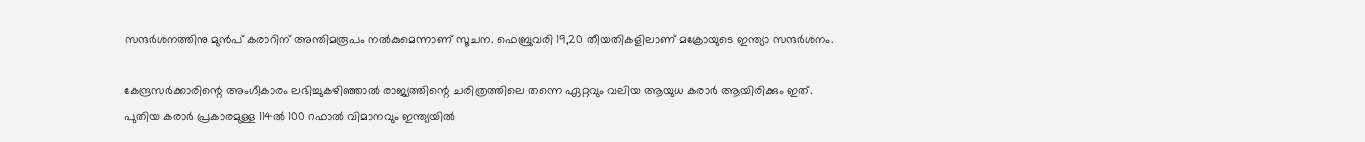സന്ദര്‍ശനത്തിനു മുന്‍പ് കരാറിന് അന്തിമരൂപം നല്‍കുമെന്നാണ് സൂചന. ഫെബ്രുവരി 19,20 തീയതികളിലാണ് മക്രോയുടെ ഇന്ത്യാ സന്ദര്‍ശനം.

കേന്ദ്രസര്‍ക്കാരിന്റെ അംഗീകാരം ലഭിച്ചുകഴിഞ്ഞാല്‍ രാജ്യത്തിന്റെ ചരിത്രത്തിലെ തന്നെ ഏറ്റവും വലിയ ആയുധ കരാര്‍ ആയിരിക്കും ഇത്. പുതിയ കരാര്‍ പ്രകാരമുള്ള 114ല്‍ 100 റഫാല്‍ വിമാനവും ഇന്ത്യയില്‍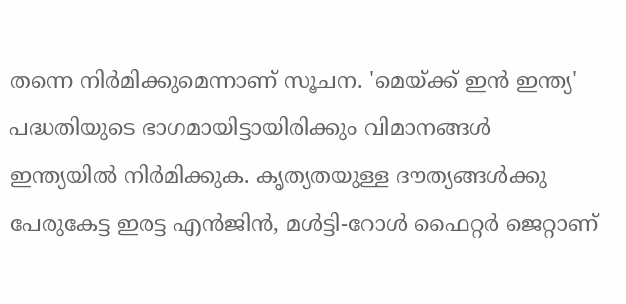തന്നെ നിര്‍മിക്കുമെന്നാണ് സൂചന. 'മെയ്ക്ക് ഇന്‍ ഇന്ത്യ' പദ്ധതിയുടെ ഭാഗമായിട്ടായിരിക്കും വിമാനങ്ങള്‍ ഇന്ത്യയില്‍ നിര്‍മിക്കുക. കൃത്യതയുള്ള ദൗത്യങ്ങള്‍ക്കു പേരുകേട്ട ഇരട്ട എന്‍ജിന്‍, മള്‍ട്ടി-റോള്‍ ഫൈറ്റര്‍ ജെറ്റാണ്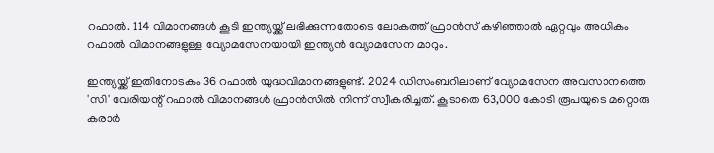റഫാല്‍. 114 വിമാനങ്ങള്‍ കൂടി ഇന്ത്യയ്ക്ക് ലഭിക്കുന്നതോടെ ലോകത്ത് ഫ്രാന്‍സ് കഴിഞ്ഞാല്‍ ഏറ്റവും അധികം റഫാല്‍ വിമാനങ്ങളുള്ള വ്യോമസേനയായി ഇന്ത്യന്‍ വ്യോമസേന മാറും.

ഇന്ത്യയ്ക്ക് ഇതിനോടകം 36 റഫാല്‍ യുദ്ധവിമാനങ്ങളുണ്ട്. 2024 ഡിസംബറിലാണ് വ്യോമസേന അവസാനത്തെ 'സി' വേരിയന്റ് റഫാല്‍ വിമാനങ്ങള്‍ ഫ്രാന്‍സില്‍ നിന്ന് സ്വീകരിച്ചത്. കൂടാതെ 63,000 കോടി രൂപയുടെ മറ്റൊരു കരാര്‍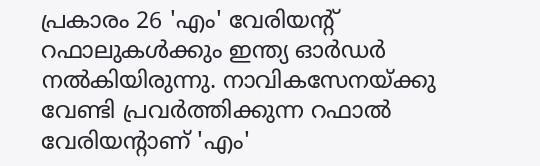പ്രകാരം 26 'എം' വേരിയന്റ് റഫാലുകള്‍ക്കും ഇന്ത്യ ഓര്‍ഡര്‍ നല്‍കിയിരുന്നു. നാവികസേനയ്ക്കു വേണ്ടി പ്രവര്‍ത്തിക്കുന്ന റഫാല്‍ വേരിയന്റാണ് 'എം'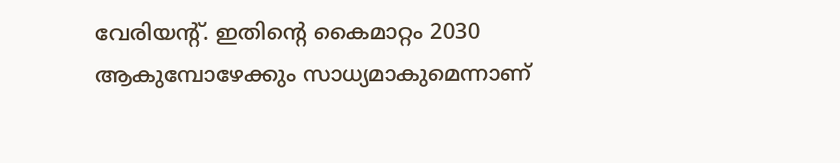വേരിയന്റ്. ഇതിന്റെ കൈമാറ്റം 2030 ആകുമ്പോഴേക്കും സാധ്യമാകുമെന്നാണ്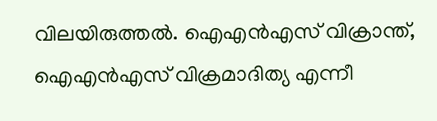വിലയിരുത്തല്‍. ഐഎന്‍എസ് വിക്രാന്ത്, ഐഎന്‍എസ് വിക്രമാദിത്യ എന്നീ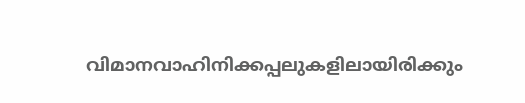വിമാനവാഹിനിക്കപ്പലുകളിലായിരിക്കും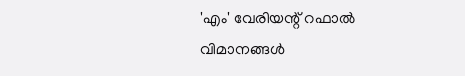'എം' വേരിയന്റ് റഫാല്‍ വിമാനങ്ങള്‍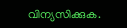വിന്യസിക്കുക.